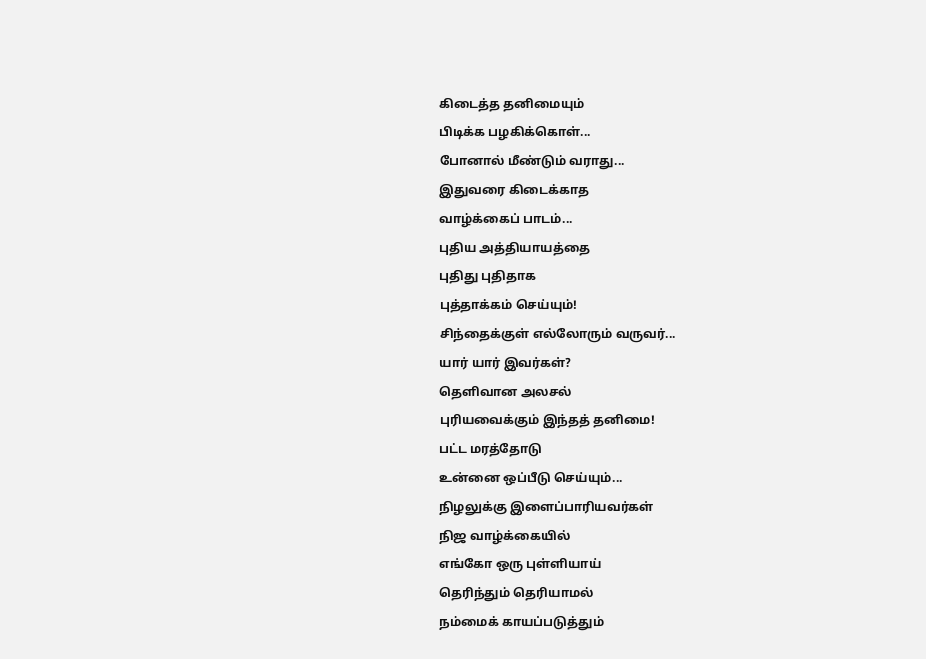கிடைத்த தனிமையும்
பிடிக்க பழகிக்கொள்...
போனால் மீண்டும் வராது...
இதுவரை கிடைக்காத
வாழ்க்கைப் பாடம்...
புதிய அத்தியாயத்தை
புதிது புதிதாக
புத்தாக்கம் செய்யும்!
சிந்தைக்குள் எல்லோரும் வருவர்...
யார் யார் இவர்கள்?
தெளிவான அலசல்
புரியவைக்கும் இந்தத் தனிமை!
பட்ட மரத்தோடு
உன்னை ஒப்பீடு செய்யும்...
நிழலுக்கு இளைப்பாரியவர்கள்
நிஜ வாழ்க்கையில்
எங்கோ ஒரு புள்ளியாய்
தெரிந்தும் தெரியாமல்
நம்மைக் காயப்படுத்தும்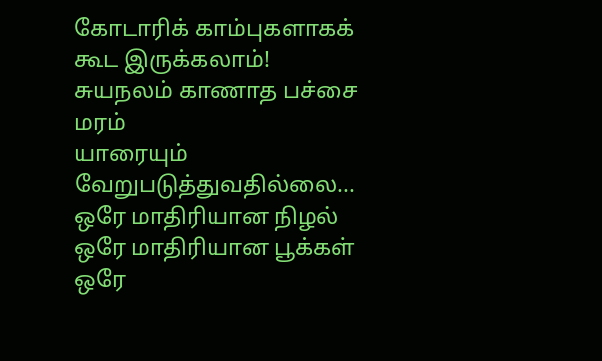கோடாரிக் காம்புகளாகக் கூட இருக்கலாம்!
சுயநலம் காணாத பச்சை மரம்
யாரையும் வேறுபடுத்துவதில்லை...
ஒரே மாதிரியான நிழல்
ஒரே மாதிரியான பூக்கள்
ஒரே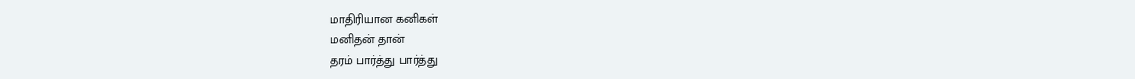மாதிரியான கனிகள்
மனிதன் தான்
தரம் பார்த்து பார்த்து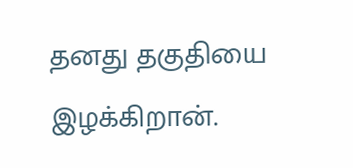தனது தகுதியை இழக்கிறான்.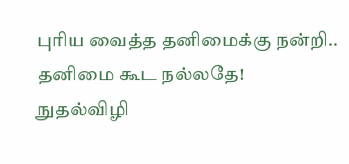புரிய வைத்த தனிமைக்கு நன்றி..
தனிமை கூட நல்லதே!
நுதல்விழி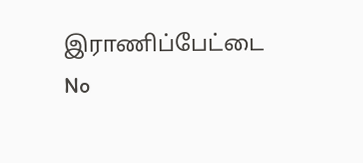இராணிப்பேட்டை
No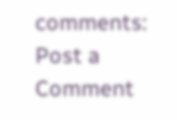comments:
Post a Comment